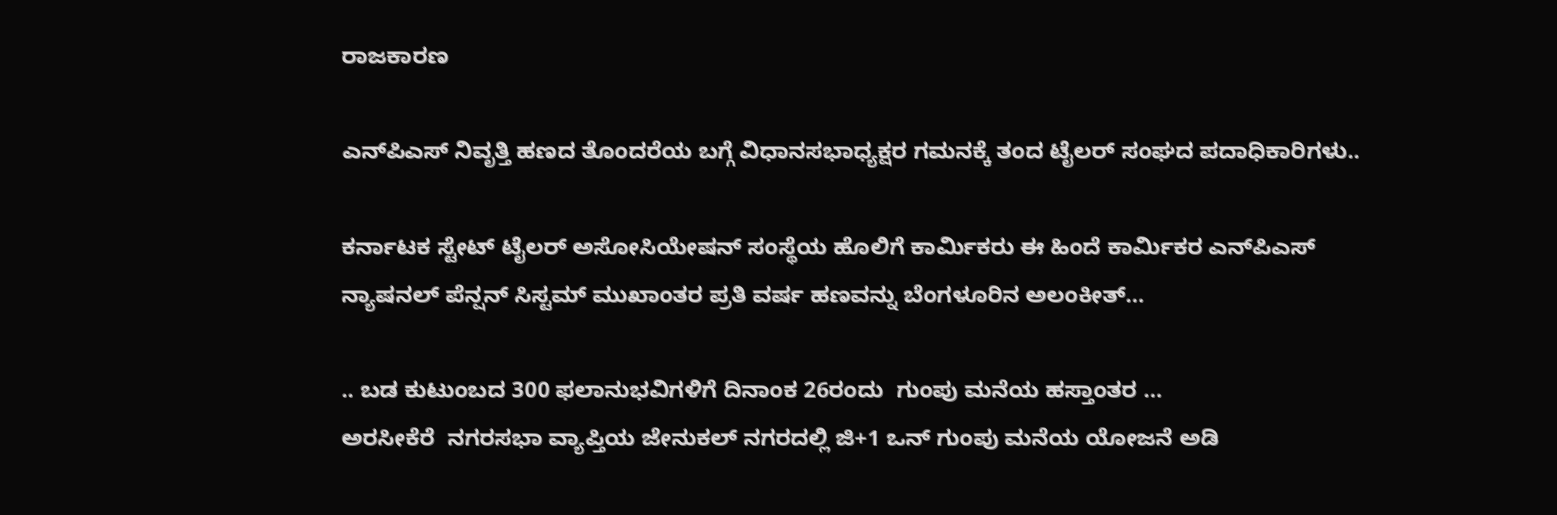ರಾಜಕಾರಣ

ಎನ್‌ಪಿಎಸ್ ನಿವೃತ್ತಿ ಹಣದ ತೊಂದರೆಯ ಬಗ್ಗೆ ವಿಧಾನಸಭಾಧ್ಯಕ್ಷರ ಗಮನಕ್ಕೆ ತಂದ ಟೈಲರ್ ಸಂಘದ ಪದಾಧಿಕಾರಿಗಳು..

ಕರ್ನಾಟಕ ಸ್ಟೇಟ್ ಟೈಲರ್ ಅಸೋಸಿಯೇಷನ್ ಸಂಸ್ಥೆಯ ಹೊಲಿಗೆ ಕಾರ್ಮಿಕರು ಈ ಹಿಂದೆ ಕಾರ್ಮಿಕರ ಎನ್‌ಪಿಎಸ್ ನ್ಯಾಷನಲ್ ಪೆನ್ಷನ್ ಸಿಸ್ಟಮ್ ಮುಖಾಂತರ ಪ್ರತಿ ವರ್ಷ ಹಣವನ್ನು ಬೆಂಗಳೂರಿನ ಅಲಂಕೀತ್…

.. ಬಡ ಕುಟುಂಬದ 300 ಫಲಾನುಭವಿಗಳಿಗೆ ದಿನಾಂಕ 26ರಂದು  ಗುಂಪು ಮನೆಯ ಹಸ್ತಾಂತರ …                               ಅರಸೀಕೆರೆ  ನಗರಸಭಾ ವ್ಯಾಪ್ತಿಯ ಜೇನುಕಲ್ ನಗರದಲ್ಲಿ ಜಿ+1 ಒನ್ ಗುಂಪು ಮನೆಯ ಯೋಜನೆ ಅಡಿ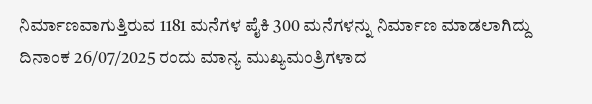ನಿರ್ಮಾಣವಾಗುತ್ತಿರುವ 1181 ಮನೆಗಳ ಪೈಕಿ 300 ಮನೆಗಳನ್ನು ನಿರ್ಮಾಣ ಮಾಡಲಾಗಿದ್ದು ದಿನಾಂಕ 26/07/2025 ರಂದು ಮಾನ್ಯ ಮುಖ್ಯಮಂತ್ರಿಗಳಾದ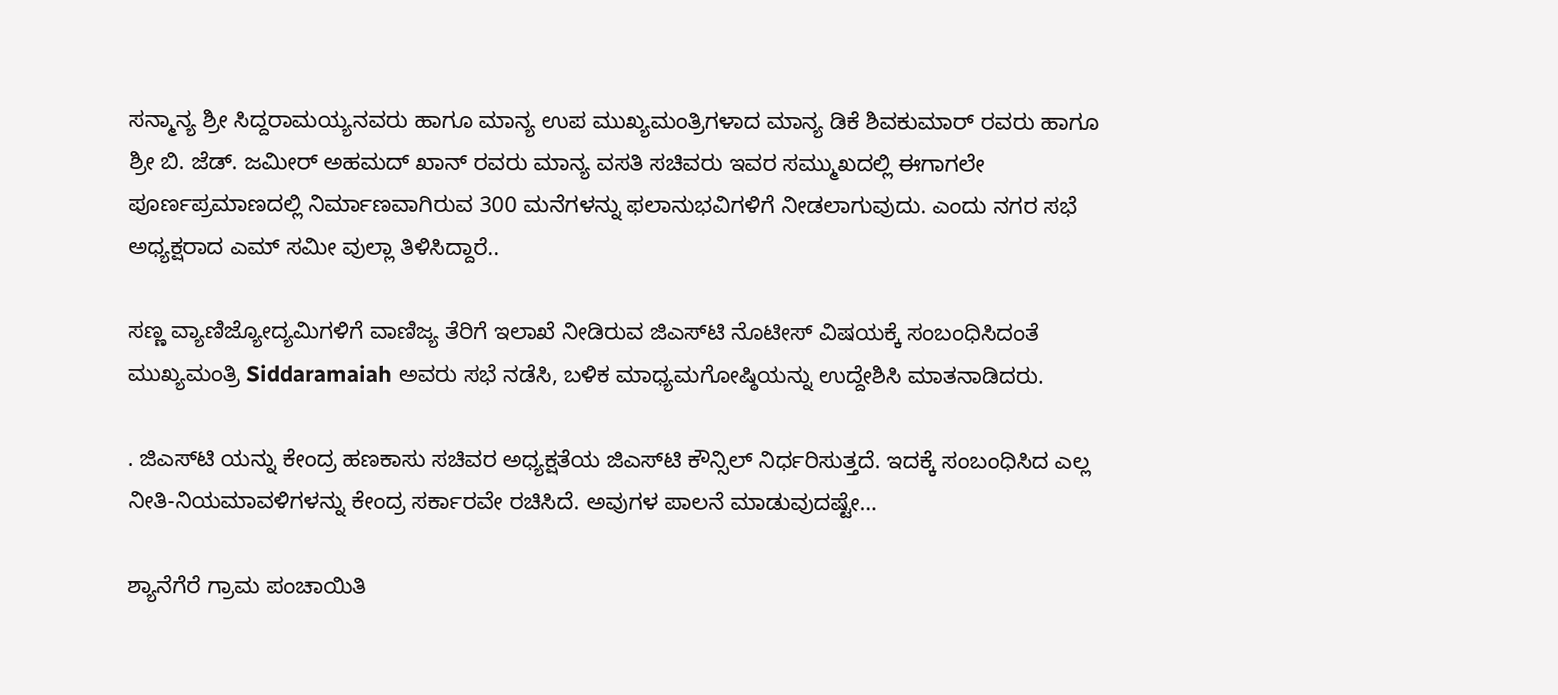ಸನ್ಮಾನ್ಯ ಶ್ರೀ ಸಿದ್ದರಾಮಯ್ಯನವರು ಹಾಗೂ ಮಾನ್ಯ ಉಪ ಮುಖ್ಯಮಂತ್ರಿಗಳಾದ ಮಾನ್ಯ ಡಿಕೆ ಶಿವಕುಮಾರ್ ರವರು ಹಾಗೂ ಶ್ರೀ ಬಿ. ಜೆಡ್. ಜಮೀರ್ ಅಹಮದ್ ಖಾನ್ ರವರು ಮಾನ್ಯ ವಸತಿ ಸಚಿವರು ಇವರ ಸಮ್ಮುಖದಲ್ಲಿ ಈಗಾಗಲೇ ಪೂರ್ಣಪ್ರಮಾಣದಲ್ಲಿ ನಿರ್ಮಾಣವಾಗಿರುವ 300 ಮನೆಗಳನ್ನು ಫಲಾನುಭವಿಗಳಿಗೆ ನೀಡಲಾಗುವುದು. ಎಂದು ನಗರ ಸಭೆ ಅಧ್ಯಕ್ಷರಾದ ಎಮ್ ಸಮೀ ವುಲ್ಲಾ ತಿಳಿಸಿದ್ದಾರೆ..

ಸಣ್ಣ ವ್ಯಾಣಿಜ್ಯೋದ್ಯಮಿಗಳಿಗೆ ವಾಣಿಜ್ಯ ತೆರಿಗೆ ಇಲಾಖೆ ನೀಡಿರುವ ಜಿಎಸ್‌ಟಿ ನೊಟೀಸ್ ವಿಷಯಕ್ಕೆ ಸಂಬಂಧಿಸಿದಂತೆ ಮುಖ್ಯಮಂತ್ರಿ Siddaramaiah ಅವರು ಸಭೆ ನಡೆಸಿ, ಬಳಿಕ ಮಾಧ್ಯಮಗೋಷ್ಠಿಯನ್ನು ಉದ್ದೇಶಿಸಿ ಮಾತನಾಡಿದರು.

. ಜಿಎಸ್‌ಟಿ ಯನ್ನು ಕೇಂದ್ರ ಹಣಕಾಸು ಸಚಿವರ ಅಧ್ಯಕ್ಷತೆಯ ಜಿಎಸ್‌ಟಿ ಕೌನ್ಸಿಲ್ ನಿರ್ಧರಿಸುತ್ತದೆ. ಇದಕ್ಕೆ ಸಂಬಂಧಿಸಿದ ಎಲ್ಲ ನೀತಿ-ನಿಯಮಾವಳಿಗಳನ್ನು ಕೇಂದ್ರ ಸರ್ಕಾರವೇ ರಚಿಸಿದೆ. ಅವುಗಳ ಪಾಲನೆ ಮಾಡುವುದಷ್ಟೇ…

ಶ್ಯಾನೆಗೆರೆ ಗ್ರಾಮ ಪಂಚಾಯಿತಿ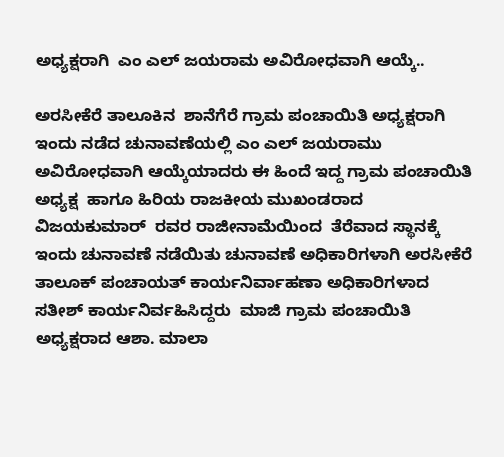ಅಧ್ಯಕ್ಷರಾಗಿ  ಎಂ ಎಲ್ ಜಯರಾಮ ಅವಿರೋಧವಾಗಿ ಆಯ್ಕೆ..

ಅರಸೀಕೆರೆ ತಾಲೂಕಿನ  ಶಾನೆಗೆರೆ ಗ್ರಾಮ ಪಂಚಾಯಿತಿ ಅಧ್ಯಕ್ಷರಾಗಿ ಇಂದು ನಡೆದ ಚುನಾವಣೆಯಲ್ಲಿ ಎಂ ಎಲ್ ಜಯರಾಮು ಅವಿರೋಧವಾಗಿ ಆಯ್ಕೆಯಾದರು ಈ ಹಿಂದೆ ಇದ್ದ ಗ್ರಾಮ ಪಂಚಾಯಿತಿ ಅಧ್ಯಕ್ಷ  ಹಾಗೂ ಹಿರಿಯ ರಾಜಕೀಯ ಮುಖಂಡರಾದ  ವಿಜಯಕುಮಾರ್  ರವರ ರಾಜೀನಾಮೆಯಿಂದ  ತೆರೆವಾದ ಸ್ಥಾನಕ್ಕೆ ಇಂದು ಚುನಾವಣೆ ನಡೆಯಿತು ಚುನಾವಣೆ ಅಧಿಕಾರಿಗಳಾಗಿ ಅರಸೀಕೆರೆ ತಾಲೂಕ್ ಪಂಚಾಯತ್ ಕಾರ್ಯನಿರ್ವಾಹಣಾ ಅಧಿಕಾರಿಗಳಾದ ಸತೀಶ್ ಕಾರ್ಯನಿರ್ವಹಿಸಿದ್ದರು  ಮಾಜಿ ಗ್ರಾಮ ಪಂಚಾಯಿತಿ ಅಧ್ಯಕ್ಷರಾದ ಆಶಾ. ಮಾಲಾ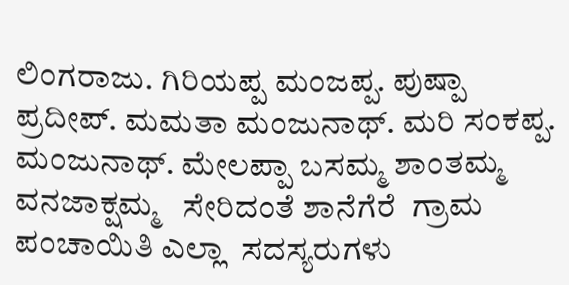ಲಿಂಗರಾಜು. ಗಿರಿಯಪ್ಪ ಮಂಜಪ್ಪ. ಪುಷ್ಪಾ ಪ್ರದೀಪ್. ಮಮತಾ ಮಂಜುನಾಥ್. ಮರಿ ಸಂಕಪ್ಪ. ಮಂಜುನಾಥ್. ಮೇಲಪ್ಪಾ ಬಸಮ್ಮ ಶಾಂತಮ್ಮ ವನಜಾಕ್ಷಮ್ಮ   ಸೇರಿದಂತೆ ಶಾನೆಗೆರೆ  ಗ್ರಾಮ ಪಂಚಾಯಿತಿ ಎಲ್ಲಾ  ಸದಸ್ಯರುಗಳು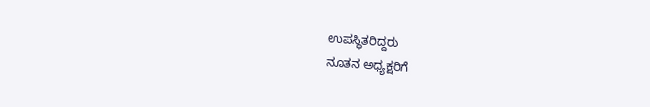ಉಪಸ್ಥಿತರಿದ್ದರು
ನೂತನ ಅಧ್ಯಕ್ಷರಿಗೆ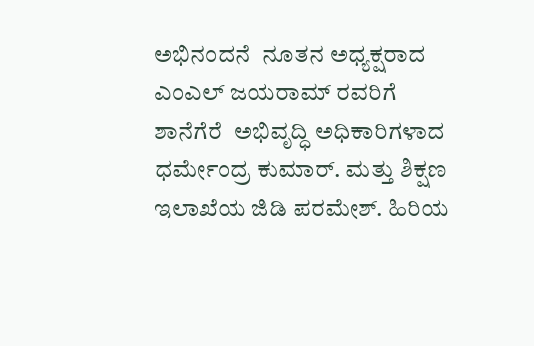ಅಭಿನಂದನೆ  ನೂತನ ಅಧ್ಯಕ್ಷರಾದ  ಎಂಎಲ್ ಜಯರಾಮ್ ರವರಿಗೆ  ಶಾನೆಗೆರೆ  ಅಭಿವೃದ್ಧಿ ಅಧಿಕಾರಿಗಳಾದ  ಧರ್ಮೇಂದ್ರ ಕುಮಾರ್. ಮತ್ತು ಶಿಕ್ಷಣ ಇಲಾಖೆಯ ಜಿಡಿ ಪರಮೇಶ್. ಹಿರಿಯ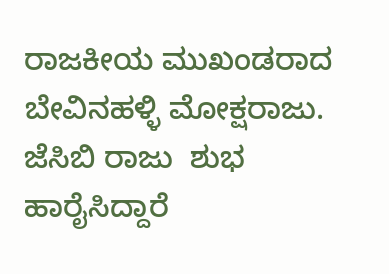ರಾಜಕೀಯ ಮುಖಂಡರಾದ ಬೇವಿನಹಳ್ಳಿ ಮೋಕ್ಷರಾಜು. ಜೆಸಿಬಿ ರಾಜು  ಶುಭ ಹಾರೈಸಿದ್ದಾರೆ